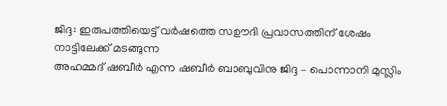ജിദ്ദ: ഇരുപത്തിയെട്ട് വർഷത്തെ സഊദി പ്രവാസത്തിന് ശേഷം നാട്ടിലേക്ക് മടങ്ങുന്ന
അഹമ്മദ് ഷബീർ എന്ന ഷബീർ ബാബുവിനു ജിദ്ദ – പൊന്നാനി മുസ്ലിം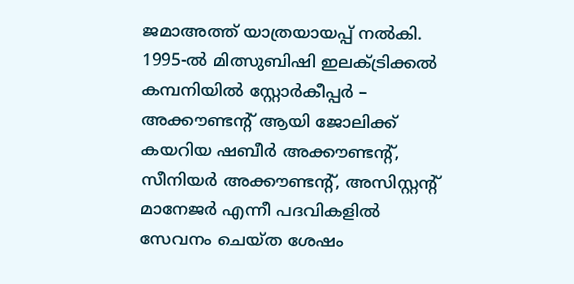ജമാഅത്ത് യാത്രയായപ്പ് നൽകി.
1995-ൽ മിത്സുബിഷി ഇലക്ട്രിക്കൽ കമ്പനിയിൽ സ്റ്റോർകീപ്പർ – അക്കൗണ്ടന്റ് ആയി ജോലിക്ക് കയറിയ ഷബീർ അക്കൗണ്ടന്റ്, സീനിയർ അക്കൗണ്ടന്റ്, അസിസ്റ്റന്റ് മാനേജർ എന്നീ പദവികളിൽ സേവനം ചെയ്ത ശേഷം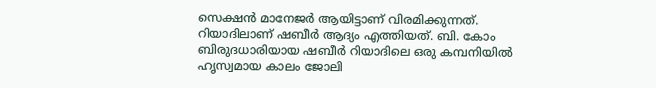സെക്ഷൻ മാനേജർ ആയിട്ടാണ് വിരമിക്കുന്നത്.
റിയാദിലാണ് ഷബീർ ആദ്യം എത്തിയത്. ബി. കോം ബിരുദധാരിയായ ഷബീർ റിയാദിലെ ഒരു കമ്പനിയിൽ ഹൃസ്വമായ കാലം ജോലി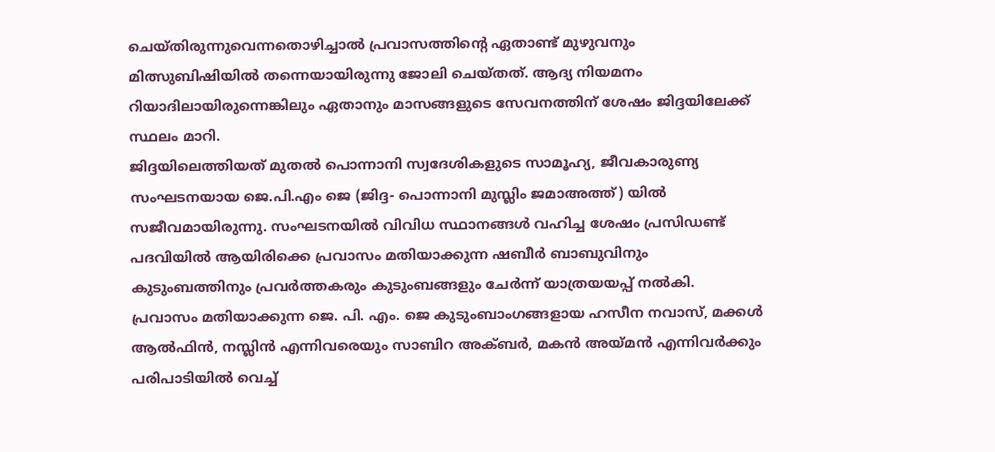ചെയ്തിരുന്നുവെന്നതൊഴിച്ചാൽ പ്രവാസത്തിന്റെ ഏതാണ്ട് മുഴുവനും മിത്സുബിഷിയിൽ തന്നെയായിരുന്നു ജോലി ചെയ്തത്. ആദ്യ നിയമനം റിയാദിലായിരുന്നെങ്കിലും ഏതാനും മാസങ്ങളുടെ സേവനത്തിന് ശേഷം ജിദ്ദയിലേക്ക് സ്ഥലം മാറി.
ജിദ്ദയിലെത്തിയത് മുതൽ പൊന്നാനി സ്വദേശികളുടെ സാമൂഹ്യ, ജീവകാരുണ്യ സംഘടനയായ ജെ.പി.എം ജെ (ജിദ്ദ- പൊന്നാനി മുസ്ലിം ജമാഅത്ത്) യിൽ സജീവമായിരുന്നു. സംഘടനയിൽ വിവിധ സ്ഥാനങ്ങൾ വഹിച്ച ശേഷം പ്രസിഡണ്ട് പദവിയിൽ ആയിരിക്കെ പ്രവാസം മതിയാക്കുന്ന ഷബീർ ബാബുവിനും കുടുംബത്തിനും പ്രവർത്തകരും കുടുംബങ്ങളും ചേർന്ന് യാത്രയയപ്പ് നൽകി.
പ്രവാസം മതിയാക്കുന്ന ജെ. പി. എം. ജെ കുടുംബാംഗങ്ങളായ ഹസീന നവാസ്, മക്കൾ ആൽഫിൻ, നസ്ലിൻ എന്നിവരെയും സാബിറ അക്ബർ, മകൻ അയ്മൻ എന്നിവർക്കും പരിപാടിയിൽ വെച്ച്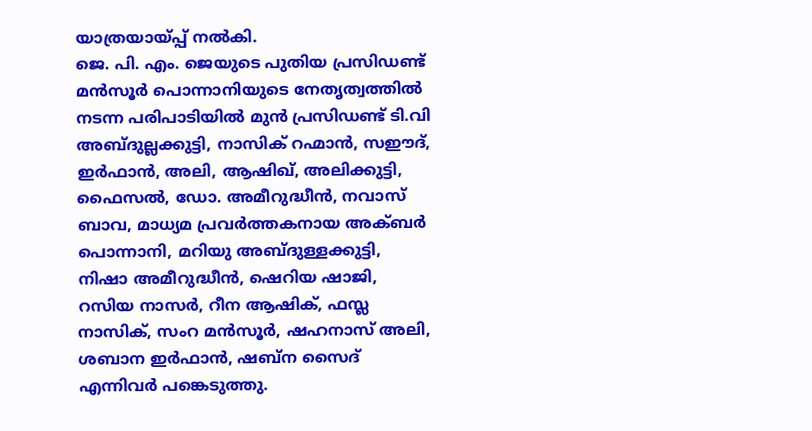യാത്രയായ്പ്പ് നൽകി.
ജെ. പി. എം. ജെയുടെ പുതിയ പ്രസിഡണ്ട് മൻസൂർ പൊന്നാനിയുടെ നേതൃത്വത്തിൽ നടന്ന പരിപാടിയിൽ മുൻ പ്രസിഡണ്ട് ടി.വി അബ്ദുല്ലക്കുട്ടി, നാസിക് റഹ്മാൻ, സഈദ്, ഇർഫാൻ, അലി, ആഷിഖ്, അലിക്കുട്ടി, ഫൈസൽ, ഡോ. അമീറുദ്ധീൻ, നവാസ് ബാവ, മാധ്യമ പ്രവർത്തകനായ അക്ബർ പൊന്നാനി, മറിയു അബ്ദുള്ളക്കുട്ടി, നിഷാ അമീറുദ്ധീൻ, ഷെറിയ ഷാജി, റസിയ നാസർ, റീന ആഷിക്, ഫസ്ല നാസിക്, സംറ മൻസൂർ, ഷഹനാസ് അലി, ശബാന ഇർഫാൻ, ഷബ്ന സൈദ് എന്നിവർ പങ്കെടുത്തു.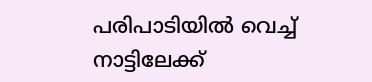പരിപാടിയിൽ വെച്ച് നാട്ടിലേക്ക്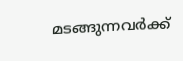മടങ്ങുന്നവർക്ക്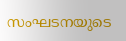സംഘടനയുടെ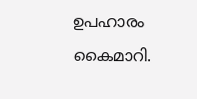ഉപഹാരം കൈമാറി.